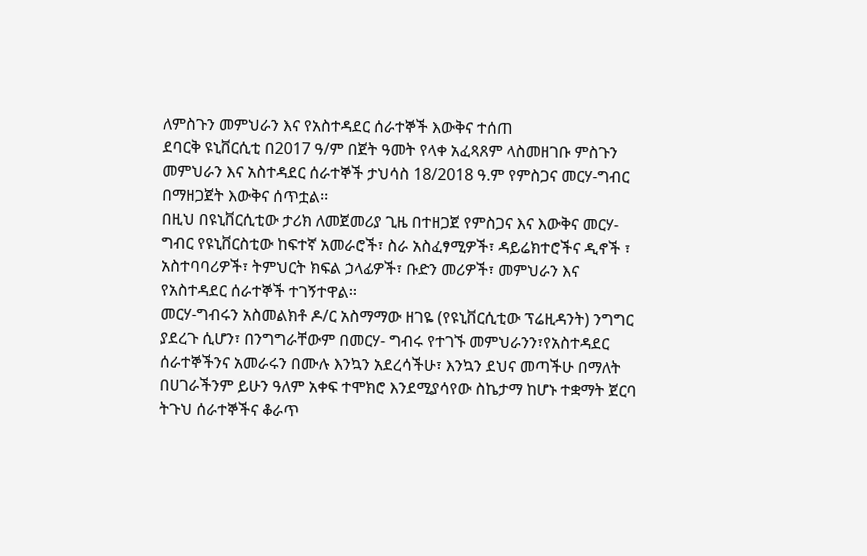ለምስጉን መምህራን እና የአስተዳደር ሰራተኞች እውቅና ተሰጠ
ደባርቅ ዩኒቨርሲቲ በ2017 ዓ/ም በጀት ዓመት የላቀ አፈጻጸም ላስመዘገቡ ምስጉን መምህራን እና አስተዳደር ሰራተኞች ታህሳስ 18/2018 ዓ.ም የምስጋና መርሃ-ግብር በማዘጋጀት እውቅና ሰጥቷል፡፡
በዚህ በዩኒቨርሲቲው ታሪክ ለመጀመሪያ ጊዜ በተዘጋጀ የምስጋና እና እውቅና መርሃ-ግብር የዩኒቨርስቲው ከፍተኛ አመራሮች፣ ስራ አስፈፃሚዎች፣ ዳይሬክተሮችና ዲኖች ፣ አስተባባሪዎች፣ ትምህርት ክፍል ኃላፊዎች፣ ቡድን መሪዎች፣ መምህራን እና የአስተዳደር ሰራተኞች ተገኝተዋል፡፡
መርሃ-ግብሩን አስመልክቶ ዶ/ር አስማማው ዘገዬ (የዩኒቨርሲቲው ፕሬዚዳንት) ንግግር ያደረጉ ሲሆን፣ በንግግራቸውም በመርሃ- ግብሩ የተገኙ መምህራንን፣የአስተዳደር ሰራተኞችንና አመራሩን በሙሉ እንኳን አደረሳችሁ፣ እንኳን ደህና መጣችሁ በማለት በሀገራችንም ይሁን ዓለም አቀፍ ተሞክሮ እንደሚያሳየው ስኬታማ ከሆኑ ተቋማት ጀርባ ትጉህ ሰራተኞችና ቆራጥ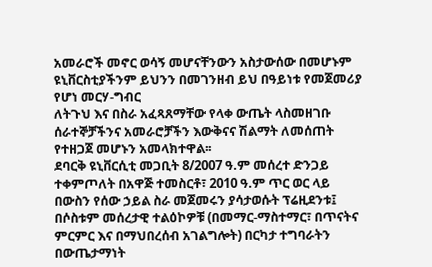አመራሮች መኖር ወሳኝ መሆናቸንውን አስታውሰው በመሆኑም ዩኒቨርስቲያችንም ይህንን በመገንዘብ ይህ በዓይነቱ የመጀመሪያ የሆነ መርሃ-ግብር
ለትጉህ እና በስራ አፈጻጸማቸው የላቀ ውጤት ላስመዘገቡ ሰራተኞቻችንና አመራሮቻችን እውቅናና ሽልማት ለመሰጠት የተዘጋጀ መሆኑን አመላክተዋል፡፡
ደባርቅ ዩኒቨርሲቲ መጋቢት 8/2007 ዓ.ም መሰረተ ድንጋይ ተቀምጦለት በአዋጅ ተመስርቶ፣ 2010 ዓ.ም ጥር ወር ላይ በውስን የሰው ኃይል ስራ መጀመሩን ያሳታወሱት ፕሬዚደንቱ፤ በሶስቱም መሰረታዊ ተልዕኮዎቹ (በመማር-ማስተማር፣ በጥናትና ምርምር እና በማህበረሰብ አገልግሎት) በርካታ ተግባራትን በውጤታማነት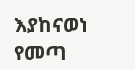እያከናወነ የመጣ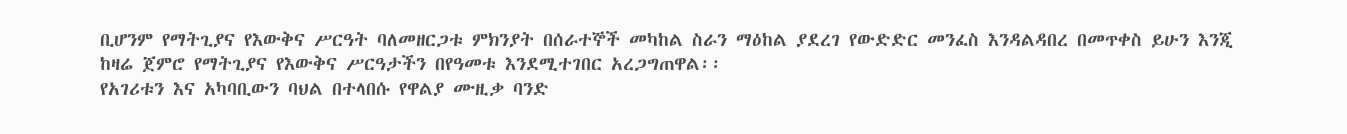ቢሆንም የማትጊያና የእውቅና ሥርዓት ባለመዘርጋቱ ምክንያት በሰራተኞች መካከል ስራን ማዕከል ያደረገ የውድድር መንፈስ እንዳልዳበረ በመጥቀስ ይሁን እንጂ ከዛሬ ጀምሮ የማትጊያና የእውቅና ሥርዓታችን በየዓመቱ እንደሚተገበር አረጋግጠዋል፡፡
የአገሪቱን እና አካባቢውን ባህል በተላበሱ የዋልያ ሙዚቃ ባንድ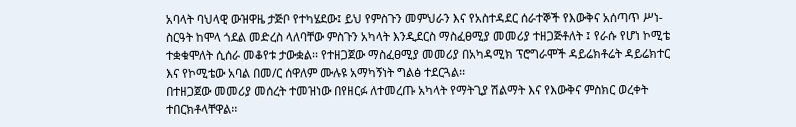አባላት ባህላዊ ውዝዋዜ ታጅቦ የተካሄደው፤ ይህ የምስጉን መምህራን እና የአስተዳደር ሰራተኞች የእውቅና አሰጣጥ ሥነ-ስርዓት ከሞላ ጎደል መድረስ ላለባቸው ምስጉን አካላት እንዲደርስ ማስፈፀሚያ መመሪያ ተዘጋጅቶለት ፤ የራሱ የሆነ ኮሚቴ ተቋቁሞለት ሲሰራ መቆየቱ ታውቋል፡፡ የተዘጋጀው ማስፈፀሚያ መመሪያ በአካዳሚክ ፕሮግራሞች ዳይሬክቶሬት ዳይሬክተር እና የኮሚቴው አባል በመ/ር ሰዋለም ሙሉዩ አማካኝነት ግልፅ ተደርጓል፡፡
በተዘጋጀው መመሪያ መሰረት ተመዝነው በየዘርፉ ለተመረጡ አካላት የማትጊያ ሽልማት እና የእውቅና ምስክር ወረቀት ተበርክቶላቸዋል፡፡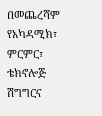በመጨረሻም የአካዳሚክ፣ ምርምር፣ ቴክኖሎጅ ሽግግርና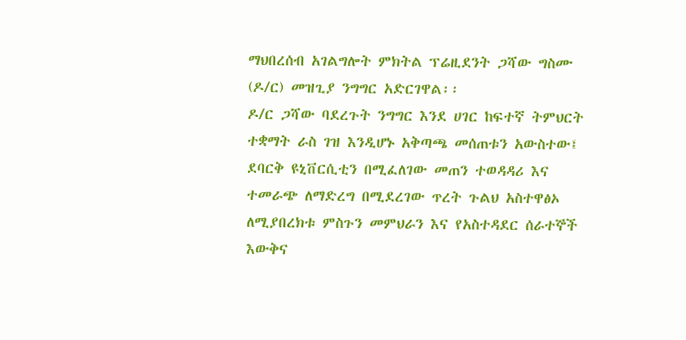ማህበረሰብ አገልግሎት ምክትል ፕሬዚደንት ጋሻው ግስሙ (ዶ/ር) መዝጊያ ንግግር አድርገዋል፡፡
ዶ/ር ጋሻው ባደረጉት ንግግር እንደ ሀገር ከፍተኛ ትምህርት ተቋማት ራስ ገዝ እንዲሆኑ አቅጣጫ መሰጠቱን አውስተው፤ ደባርቅ ዩኒቨርሲቲን በሚፈለገው መጠን ተወዳዳሪ እና ተመራጭ ለማድረግ በሚደረገው ጥረት ጉልህ አስተዋፅኦ ለሚያበረክቱ ምስጉን መምህራን እና የአስተዳደር ሰራተኞች እውቅና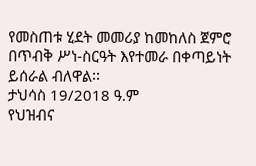የመስጠቱ ሂደት መመሪያ ከመከለስ ጀምሮ በጥብቅ ሥነ-ስርዓት እየተመራ በቀጣይነት ይሰራል ብለዋል፡፡
ታህሳስ 19/2018 ዓ.ም
የህዝብና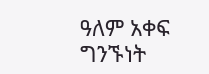ዓለም አቀፍ ግንኙነት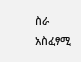ስራ አስፈፃሚ